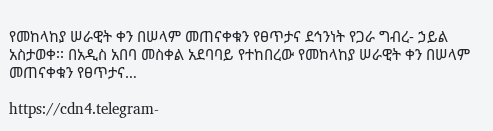የመከላከያ ሠራዊት ቀን በሠላም መጠናቀቁን የፀጥታና ደኅንነት የጋራ ግብረ- ኃይል አስታወቀ፡፡ በአዲስ አበባ መስቀል አደባባይ የተከበረው የመከላከያ ሠራዊት ቀን በሠላም መጠናቀቁን የፀጥታና…

https://cdn4.telegram-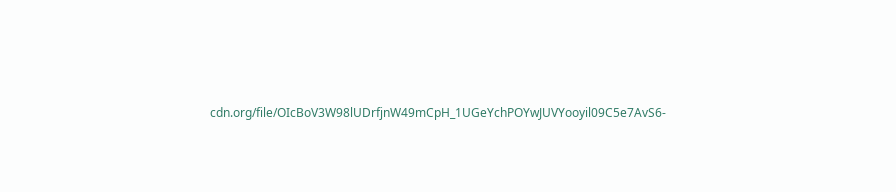cdn.org/file/OIcBoV3W98lUDrfjnW49mCpH_1UGeYchPOYwJUVYooyil09C5e7AvS6-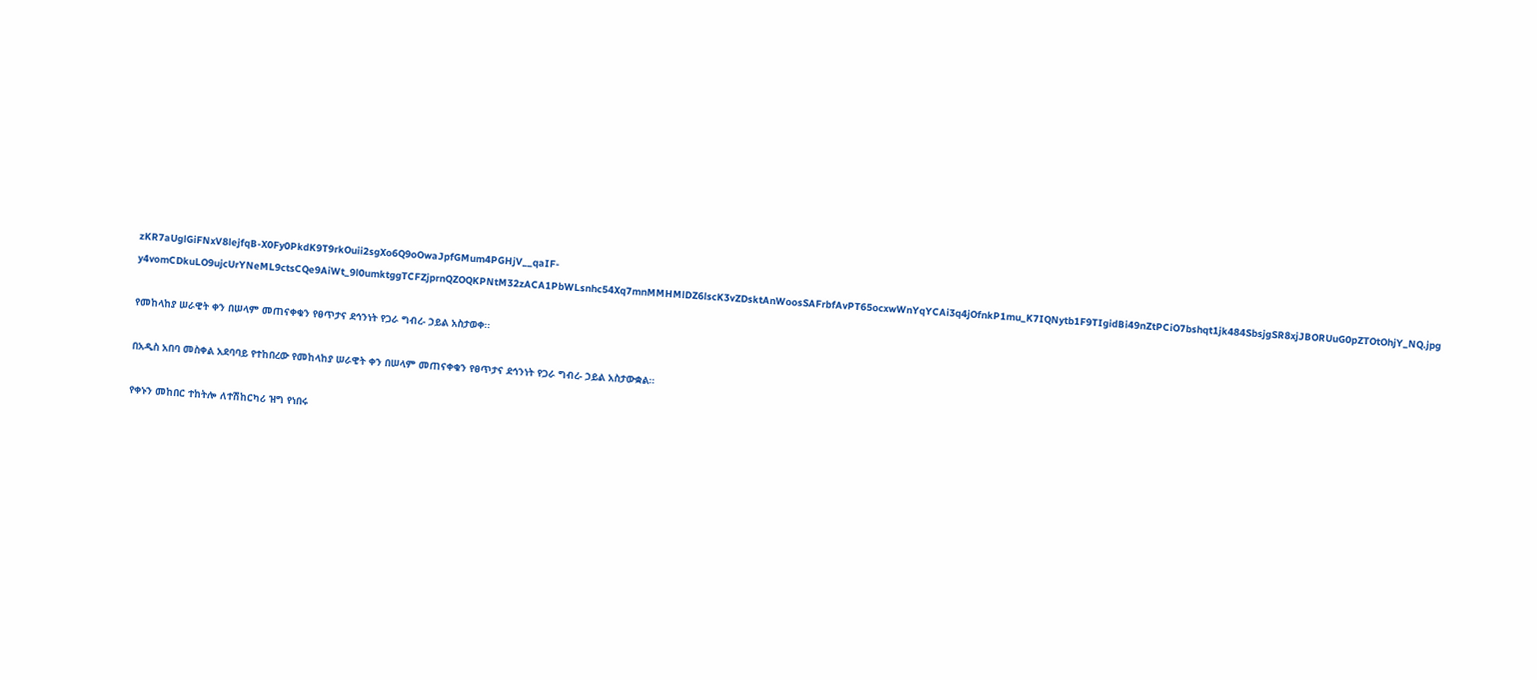zKR7aUglGiFNxV8lejfqB-X0Fy0PkdK9T9rkOuii2sgXo6Q9oOwaJpfGMum4PGHjV__qaIF-y4vomCDkuLO9ujcUrYNeML9ctsCQe9AiWt_9l0umktggTCFZjprnQZOQKPNtM32zACA1PbWLsnhc54Xq7mnMMHMlDZ6lscK3vZDsktAnWoosSAFrbfAvPT65ocxwWnYqYCAi3q4jOfnkP1mu_K7IQNytb1F9TIgidBi49nZtPCiO7bshqt1jk484SbsjgSR8xjJBORUuG0pZTOtOhjY_NQ.jpg

የመከላከያ ሠራዊት ቀን በሠላም መጠናቀቁን የፀጥታና ደኅንነት የጋራ ግብረ- ኃይል አስታወቀ፡፡

በአዲስ አበባ መስቀል አደባባይ የተከበረው የመከላከያ ሠራዊት ቀን በሠላም መጠናቀቁን የፀጥታና ደኅንነት የጋራ ግብረ- ኃይል አስታውቋል።

የቀኑን መከበር ተከትሎ ለተሽከርካሪ ዝግ የነበሩ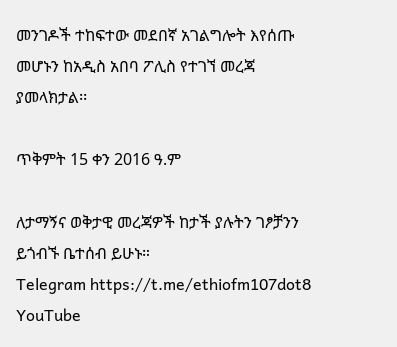መንገዶች ተከፍተው መደበኛ አገልግሎት እየሰጡ መሆኑን ከአዲስ አበባ ፖሊስ የተገኘ መረጃ ያመላክታል፡፡

ጥቅምት 15 ቀን 2016 ዓ.ም

ለታማኝና ወቅታዊ መረጃዎች ከታች ያሉትን ገፆቻንን ይጎብኙ ቤተሰብ ይሁኑ።
Telegram https://t.me/ethiofm107dot8
YouTube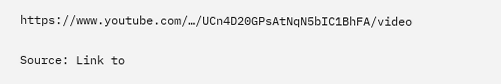https://www.youtube.com/…/UCn4D20GPsAtNqN5bIC1BhFA/video

Source: Link to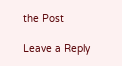the Post

Leave a Reply